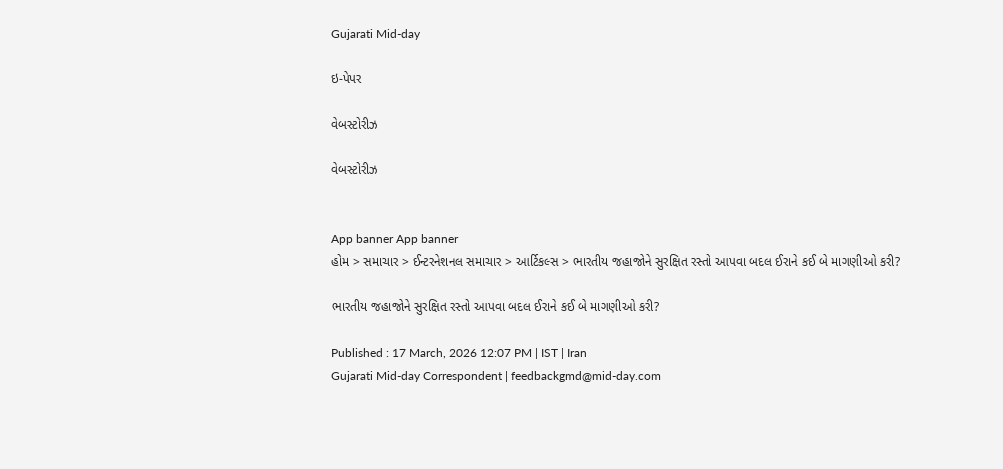Gujarati Mid-day

ઇ-પેપર

વેબસ્ટોરીઝ

વેબસ્ટોરીઝ


App banner App banner
હોમ > સમાચાર > ઈન્ટરનેશનલ સમાચાર > આર્ટિકલ્સ > ભારતીય જહાજોને સુરક્ષિત રસ્તો આપવા બદલ ઈરાને કઈ બે માગણીઓ કરી?

ભારતીય જહાજોને સુરક્ષિત રસ્તો આપવા બદલ ઈરાને કઈ બે માગણીઓ કરી?

Published : 17 March, 2026 12:07 PM | IST | Iran
Gujarati Mid-day Correspondent | feedbackgmd@mid-day.com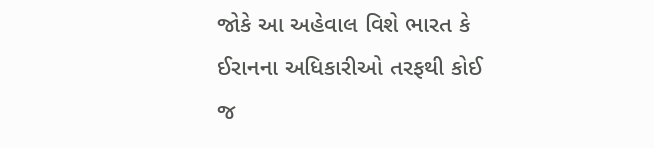જોકે આ અહેવાલ વિશે ભારત કે ઈરાનના અધિકારીઓ તરફથી કોઈ જ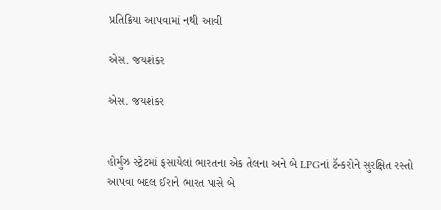પ્રતિક્રિયા આપવામાં નથી આવી

એસ. જયશંકર

એસ. જયશંકર


હોર્મુઝ સ્ટ્રેટમાં ફસાયેલાં ભારતના એક તેલના અને બે LPGનાં ટૅન્કરોને સુરક્ષિત રસ્તો આપવા બદલ ઈરાને ભારત પાસે બે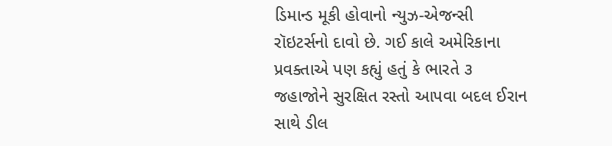ડિમાન્ડ મૂકી હોવાનો ન્યુઝ-એજન્સી રૉઇટર્સનો દાવો છે. ગઈ કાલે અમેરિકાના પ્રવક્તાએ પણ કહ્યું હતું કે ભારતે ૩ જહાજોને સુરક્ષિત રસ્તો આપવા બદલ ઈરાન સાથે ડીલ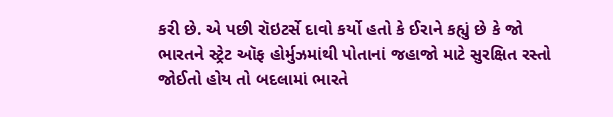કરી છે. એ પછી રૉઇટર્સે દાવો કર્યો હતો કે ઈરાને કહ્યું છે કે જો ભારતને સ્ટ્રેટ ઑફ હોર્મુઝમાંથી પોતાનાં જહાજો માટે સુરક્ષિત રસ્તો જોઈતો હોય તો બદલામાં ભારતે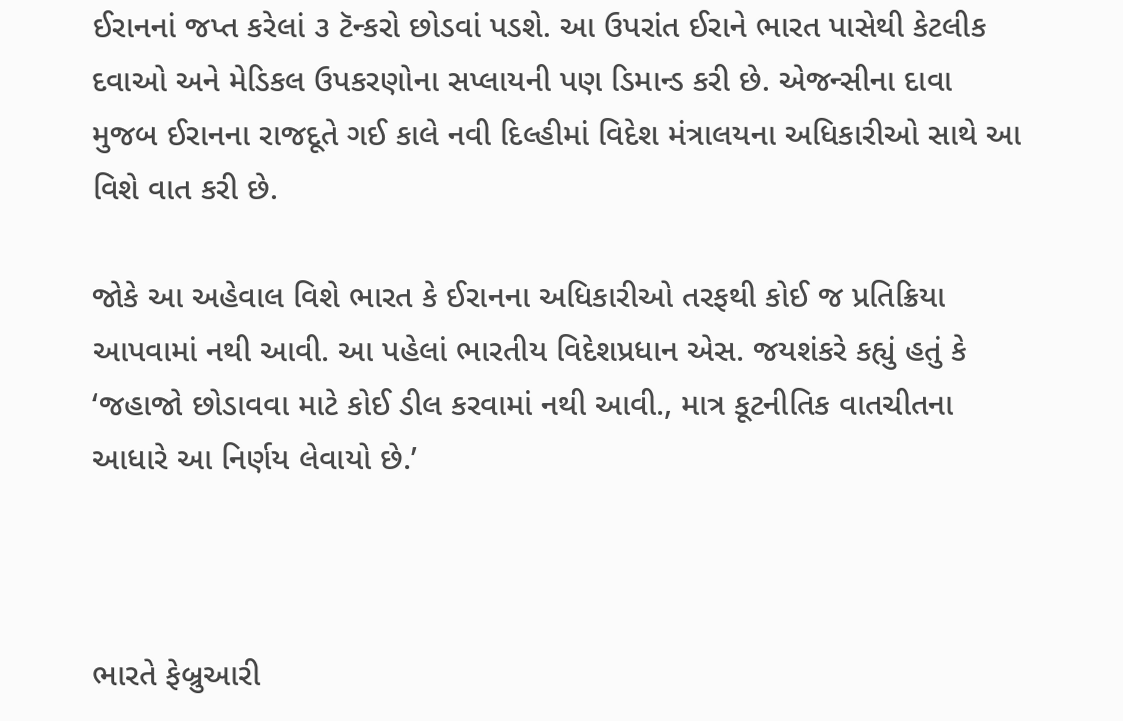ઈરાનનાં જપ્ત કરેલાં ૩ ટૅન્કરો છોડવાં પડશે. આ ઉપરાંત ઈરાને ભારત પાસેથી કેટલીક દવાઓ અને મેડિકલ ઉપકરણોના સપ્લાયની પણ ડિમાન્ડ કરી છે. એજન્સીના દાવા મુજબ ઈરાનના રાજદૂતે ગઈ કાલે નવી દિલ્હીમાં વિદેશ મંત્રાલયના અધિકારીઓ સાથે આ વિશે વાત કરી છે.

જોકે આ અહેવાલ વિશે ભારત કે ઈરાનના અધિકારીઓ તરફથી કોઈ જ પ્રતિક્રિયા આપવામાં નથી આવી. આ પહેલાં ભારતીય વિદેશપ્રધાન એસ. જયશંકરે કહ્યું હતું કે ‘જહાજો છોડાવવા માટે કોઈ ડીલ કરવામાં નથી આવી., માત્ર કૂટનીતિક વાતચીતના આધારે આ નિર્ણય લેવાયો છે.’



ભારતે ફેબ્રુઆરી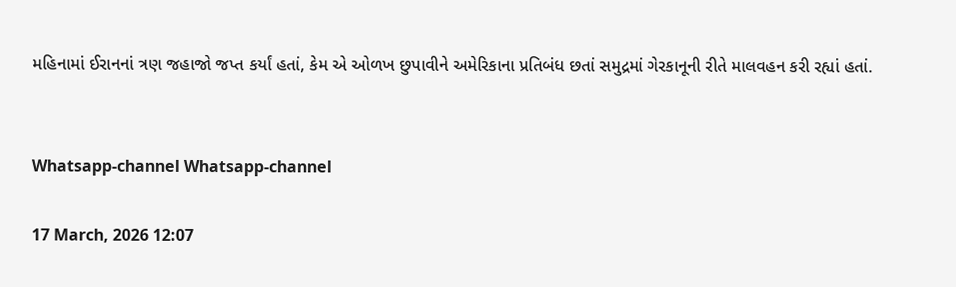મહિનામાં ઈરાનનાં ત્રણ જહાજો જપ્ત કર્યાં હતાં, કેમ એ ઓળખ છુપાવીને અમેરિકાના પ્રતિબંધ છતાં સમુદ્રમાં ગેરકાનૂની રીતે માલવહન કરી રહ્યાં હતાં.


Whatsapp-channel Whatsapp-channel

17 March, 2026 12:07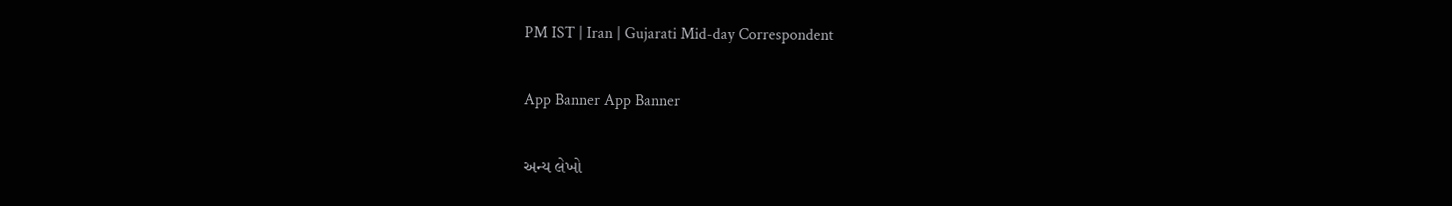PM IST | Iran | Gujarati Mid-day Correspondent

App Banner App Banner

અન્ય લેખો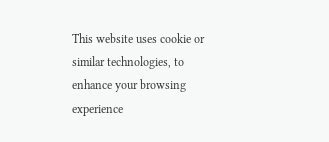This website uses cookie or similar technologies, to enhance your browsing experience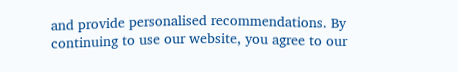and provide personalised recommendations. By continuing to use our website, you agree to our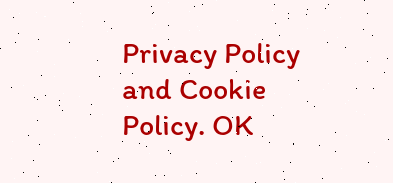Privacy Policy and Cookie Policy. OK